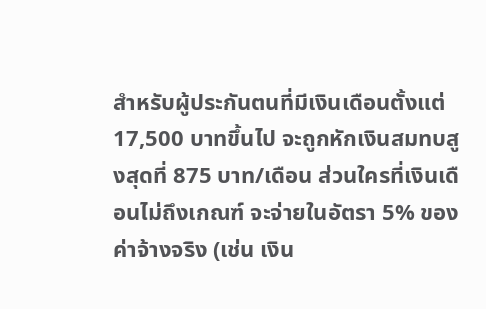สำหรับผู้ประกันตนที่มีเงินเดือนตั้งแต่ 17,500 บาทขึ้นไป จะถูกหักเงินสมทบสูงสุดที่ 875 บาท/เดือน ส่วนใครที่เงินเดือนไม่ถึงเกณฑ์ จะจ่ายในอัตรา 5% ของค่าจ้างจริง (เช่น เงิน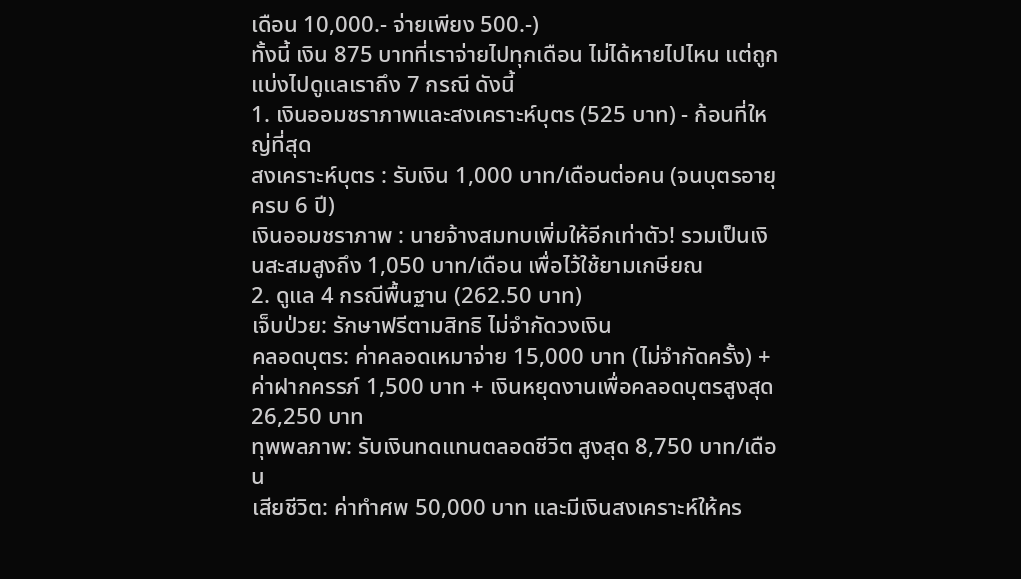เดือน 10,000.- จ่ายเพียง 500.-)
ทั้งนี้ เงิน 875 บาทที่เราจ่ายไปทุกเดือน ไม่ได้หายไปไหน แต่ถูกแบ่งไปดูแลเราถึง 7 กรณี ดังนี้
1. เงินออมชราภาพและสงเคราะห์บุตร (525 บาท) - ก้อนที่ใหญ่ที่สุด
สงเคราะห์บุตร : รับเงิน 1,000 บาท/เดือนต่อคน (จนบุตรอายุครบ 6 ปี)
เงินออมชราภาพ : นายจ้างสมทบเพิ่มให้อีกเท่าตัว! รวมเป็นเงินสะสมสูงถึง 1,050 บาท/เดือน เพื่อไว้ใช้ยามเกษียณ
2. ดูแล 4 กรณีพื้นฐาน (262.50 บาท)
เจ็บป่วย: รักษาฟรีตามสิทธิ ไม่จำกัดวงเงิน
คลอดบุตร: ค่าคลอดเหมาจ่าย 15,000 บาท (ไม่จำกัดครั้ง) + ค่าฝากครรภ์ 1,500 บาท + เงินหยุดงานเพื่อคลอดบุตรสูงสุด 26,250 บาท
ทุพพลภาพ: รับเงินทดแทนตลอดชีวิต สูงสุด 8,750 บาท/เดือน
เสียชีวิต: ค่าทำศพ 50,000 บาท และมีเงินสงเคราะห์ให้คร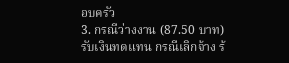อบครัว
3. กรณีว่างงาน (87.50 บาท)
รับเงินทดแทน กรณีเลิกจ้าง ร้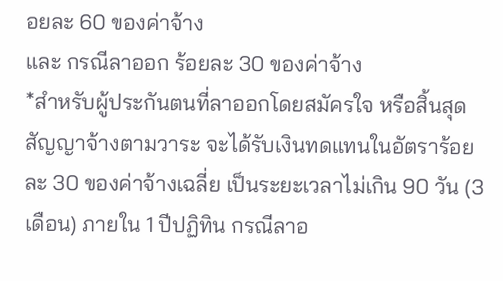อยละ 60 ของค่าจ้าง
และ กรณีลาออก ร้อยละ 30 ของค่าจ้าง
*สำหรับผู้ประกันตนที่ลาออกโดยสมัครใจ หรือสิ้นสุดสัญญาจ้างตามวาระ จะได้รับเงินทดแทนในอัตราร้อยละ 30 ของค่าจ้างเฉลี่ย เป็นระยะเวลาไม่เกิน 90 วัน (3 เดือน) ภายใน 1 ปีปฏิทิน กรณีลาอ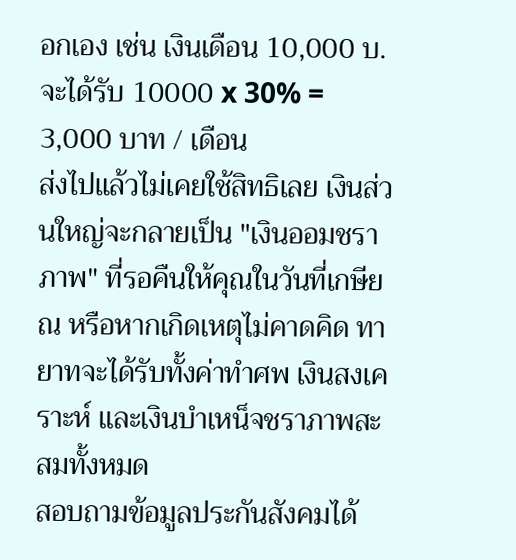อกเอง เช่น เงินเดือน 10,000 บ. จะได้รับ 10000 x 30% = 3,000 บาท / เดือน
ส่งไปแล้วไม่เคยใช้สิทธิเลย เงินส่วนใหญ่จะกลายเป็น "เงินออมชราภาพ" ที่รอคืนให้คุณในวันที่เกษียณ หรือหากเกิดเหตุไม่คาดคิด ทายาทจะได้รับทั้งค่าทำศพ เงินสงเคราะห์ และเงินบำเหน็จชราภาพสะสมทั้งหมด
สอบถามข้อมูลประกันสังคมได้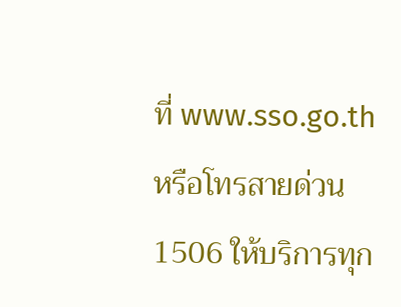ที่ www.sso.go.th หรือโทรสายด่วน 1506 ให้บริการทุก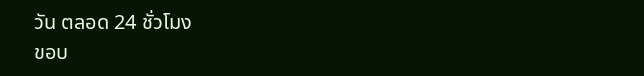วัน ตลอด 24 ชั่วโมง
ขอบ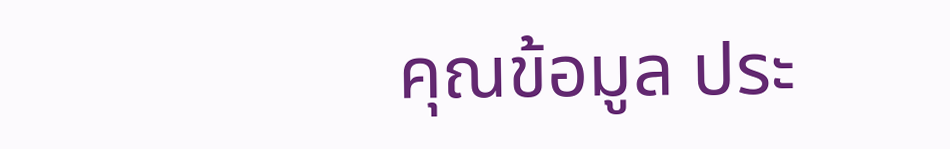คุณข้อมูล ประ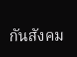กันสังคม